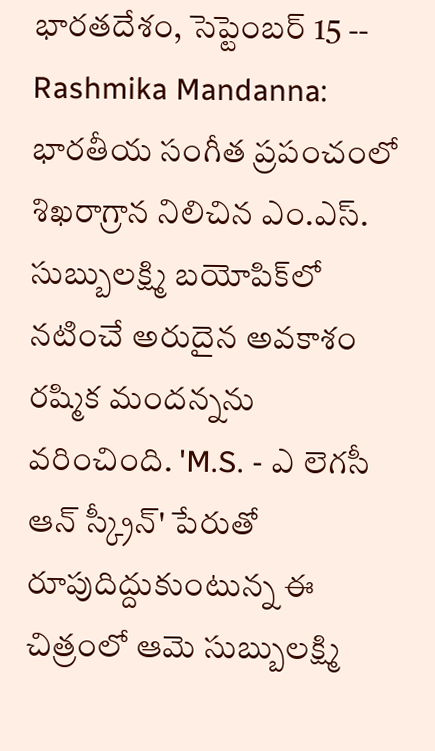భారతదేశం, సెప్టెంబర్ 15 -- Rashmika Mandanna: భారతీయ సంగీత ప్రపంచంలో శిఖరాగ్రాన నిలిచిన ఎం.ఎస్. సుబ్బులక్ష్మి బయోపిక్‌లో నటించే అరుదైన అవకాశం రష్మిక మందన్నను వరించింది. 'M.S. - ఎ లెగసీ ఆన్ స్క్రీన్' పేరుతో రూపుదిద్దుకుంటున్న ఈ చిత్రంలో ఆమె సుబ్బులక్ష్మి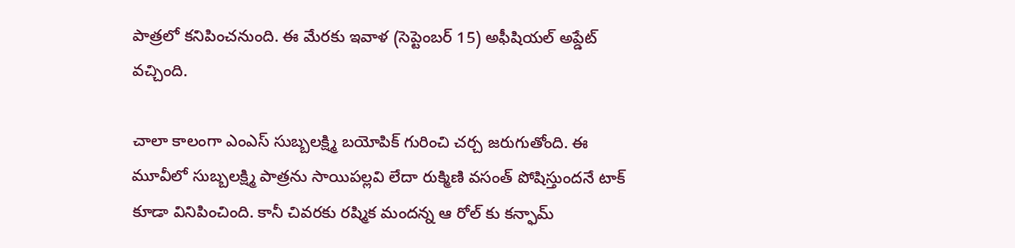పాత్రలో కనిపించనుంది. ఈ మేరకు ఇవాళ (సెప్టెంబర్ 15) అఫీషియల్ అప్డేట్ వచ్చింది.

చాలా కాలంగా ఎంఎస్ సుబ్బలక్ష్మి బయోపిక్ గురించి చర్చ జరుగుతోంది. ఈ మూవీలో సుబ్బలక్ష్మి పాత్రను సాయిపల్లవి లేదా రుక్మిణి వసంత్ పోషిస్తుందనే టాక్ కూడా వినిపించింది. కానీ చివరకు రష్మిక మందన్న ఆ రోల్ కు కన్ఫామ్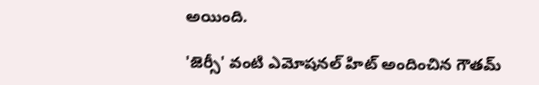అయింది.

'జెర్సీ' వంటి ఎమోషనల్ హిట్ అందించిన గౌతమ్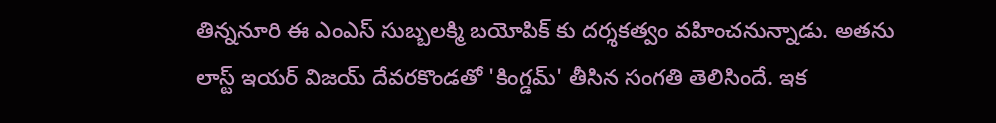తిన్ననూరి ఈ ఎంఎస్ సుబ్బలక్మి బయోపిక్ కు దర్శకత్వం వహించనున్నాడు. అతను లాస్ట్ ఇయర్ విజయ్ దేవరకొండతో 'కింగ్డమ్' తీసిన సంగతి తెలిసిందే. ఇక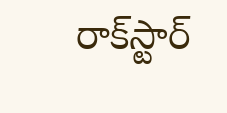రాక్‌స్టార్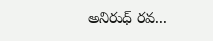అనిరుధ్ రవ...